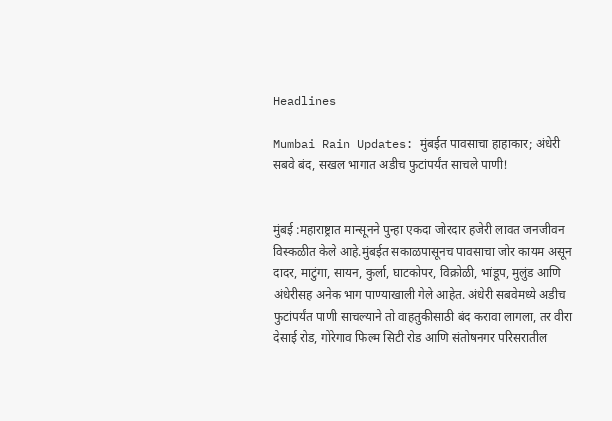Headlines

Mumbai Rain Updates: मुंबईत पावसाचा हाहाकार; अंधेरी सबवे बंद, सखल भागात अडीच फुटांपर्यंत साचले पाणी!


मुंबई :महाराष्ट्रात मान्सूनने पुन्हा एकदा जोरदार हजेरी लावत जनजीवन विस्कळीत केले आहे.मुंबईत सकाळपासूनच पावसाचा जोर कायम असून दादर, माटुंगा, सायन, कुर्ला, घाटकोपर, विक्रोळी, भांडूप, मुलुंड आणि अंधेरीसह अनेक भाग पाण्याखाली गेले आहेत. अंधेरी सबवेमध्ये अडीच फुटांपर्यंत पाणी साचल्याने तो वाहतुकीसाठी बंद करावा लागला, तर वीरा देसाई रोड, गोरेगाव फिल्म सिटी रोड आणि संतोषनगर परिसरातील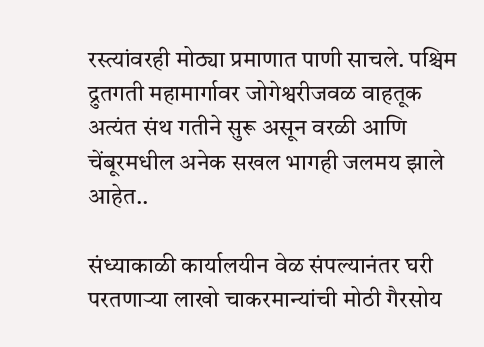रस्त्यांवरही मोठ्या प्रमाणात पाणी साचले. पश्चिम द्रुतगती महामार्गावर जोगेश्वरीजवळ वाहतूक अत्यंत संथ गतीने सुरू असून वरळी आणि चेंबूरमधील अनेक सखल भागही जलमय झाले आहेत..

संध्याकाळी कार्यालयीन वेळ संपल्यानंतर घरी परतणाऱ्या लाखो चाकरमान्यांची मोठी गैरसोय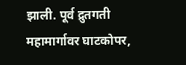झाली. पूर्व द्रुतगती महामार्गावर घाटकोपर,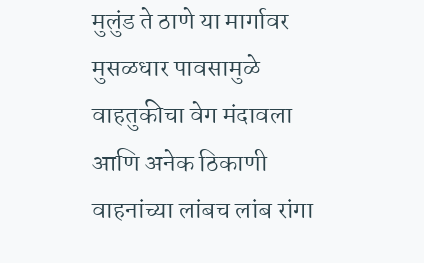मुलुंड ते ठाणे या मार्गावर मुसळधार पावसामुळे वाहतुकीचा वेग मंदावला आणि अनेक ठिकाणी वाहनांच्या लांबच लांब रांगा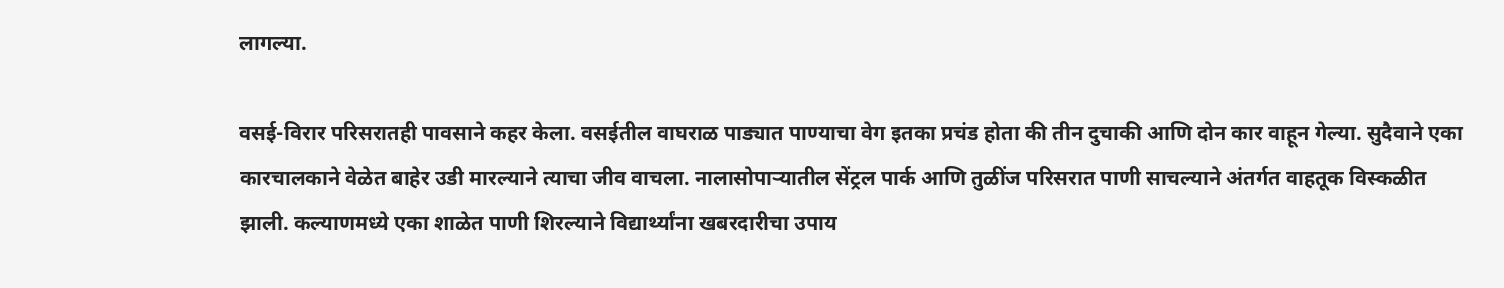लागल्या.

वसई-विरार परिसरातही पावसाने कहर केला. वसईतील वाघराळ पाड्यात पाण्याचा वेग इतका प्रचंड होता की तीन दुचाकी आणि दोन कार वाहून गेल्या. सुदैवाने एका कारचालकाने वेळेत बाहेर उडी मारल्याने त्याचा जीव वाचला. नालासोपाऱ्यातील सेंट्रल पार्क आणि तुळींज परिसरात पाणी साचल्याने अंतर्गत वाहतूक विस्कळीत झाली. कल्याणमध्ये एका शाळेत पाणी शिरल्याने विद्यार्थ्यांना खबरदारीचा उपाय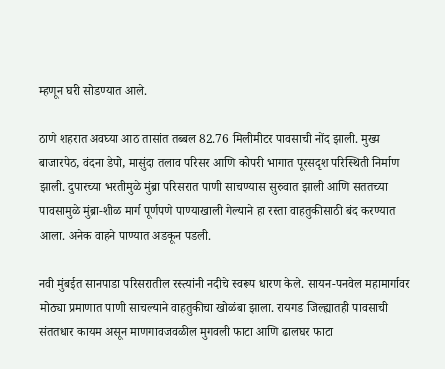म्हणून घरी सोडण्यात आले.

ठाणे शहरात अवघ्या आठ तासांत तब्बल 82.76 मिलीमीटर पावसाची नोंद झाली. मुख्य बाजारपेठ, वंदना डेपो, मासुंदा तलाव परिसर आणि कोपरी भागात पूरसदृश परिस्थिती निर्माण झाली. दुपारच्या भरतीमुळे मुंब्रा परिसरात पाणी साचण्यास सुरुवात झाली आणि सततच्या पावसामुळे मुंब्रा-शीळ मार्ग पूर्णपणे पाण्याखाली गेल्याने हा रस्ता वाहतुकीसाठी बंद करण्यात आला. अनेक वाहने पाण्यात अडकून पडली.

नवी मुंबईत सानपाडा परिसरातील रस्त्यांनी नदीचे स्वरूप धारण केले. सायन-पनवेल महामार्गावर मोठ्या प्रमाणात पाणी साचल्याने वाहतुकीचा खोळंबा झाला. रायगड जिल्ह्यातही पावसाची संततधार कायम असून माणगावजवळील मुगवली फाटा आणि ढालघर फाटा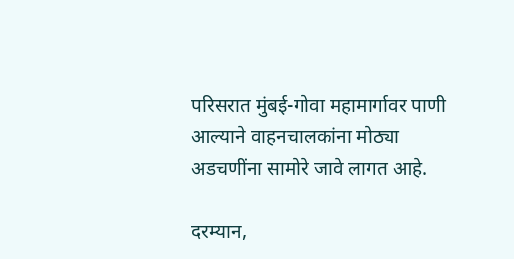परिसरात मुंबई-गोवा महामार्गावर पाणी आल्याने वाहनचालकांना मोठ्या अडचणींना सामोरे जावे लागत आहे.

दरम्यान,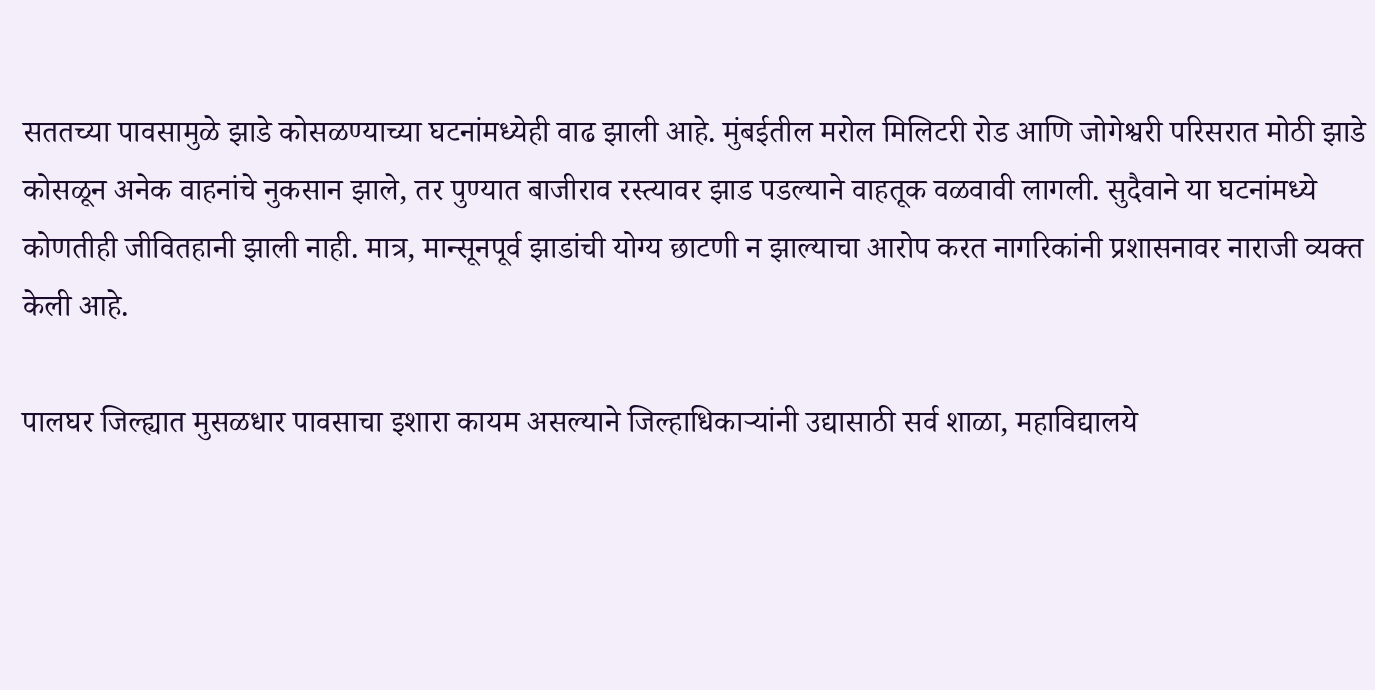सततच्या पावसामुळे झाडे कोसळण्याच्या घटनांमध्येही वाढ झाली आहे. मुंबईतील मरोल मिलिटरी रोड आणि जोगेश्वरी परिसरात मोठी झाडे कोसळून अनेक वाहनांचे नुकसान झाले, तर पुण्यात बाजीराव रस्त्यावर झाड पडल्याने वाहतूक वळवावी लागली. सुदैवाने या घटनांमध्ये कोणतीही जीवितहानी झाली नाही. मात्र, मान्सूनपूर्व झाडांची योग्य छाटणी न झाल्याचा आरोप करत नागरिकांनी प्रशासनावर नाराजी व्यक्त केली आहे.

पालघर जिल्ह्यात मुसळधार पावसाचा इशारा कायम असल्याने जिल्हाधिकाऱ्यांनी उद्यासाठी सर्व शाळा, महाविद्यालये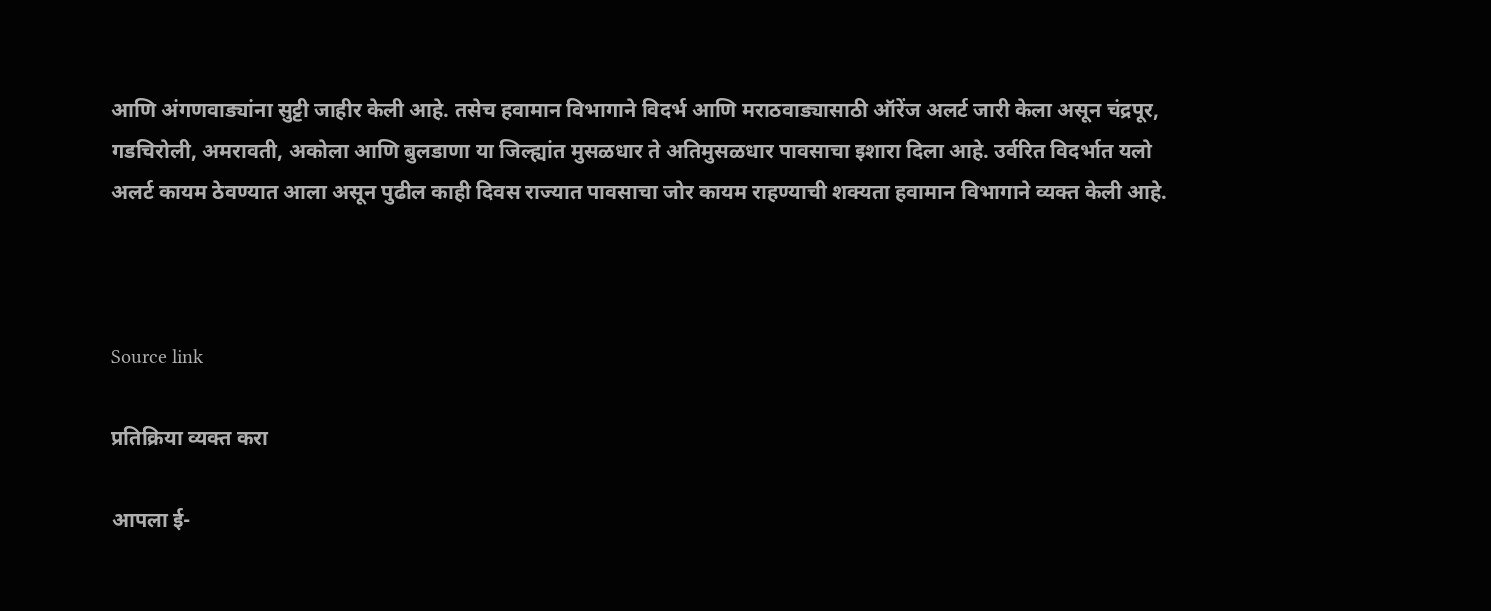आणि अंगणवाड्यांना सुट्टी जाहीर केली आहे. तसेच हवामान विभागाने विदर्भ आणि मराठवाड्यासाठी ऑरेंज अलर्ट जारी केला असून चंद्रपूर, गडचिरोली, अमरावती, अकोला आणि बुलडाणा या जिल्ह्यांत मुसळधार ते अतिमुसळधार पावसाचा इशारा दिला आहे. उर्वरित विदर्भात यलो अलर्ट कायम ठेवण्यात आला असून पुढील काही दिवस राज्यात पावसाचा जोर कायम राहण्याची शक्यता हवामान विभागाने व्यक्त केली आहे.



Source link

प्रतिक्रिया व्यक्त करा

आपला ई-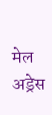मेल अड्रेस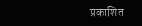प्रकाशित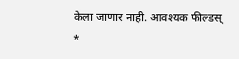केला जाणार नाही. आवश्यक फील्डस् *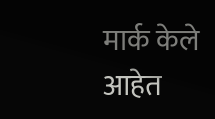मार्क केले आहेत